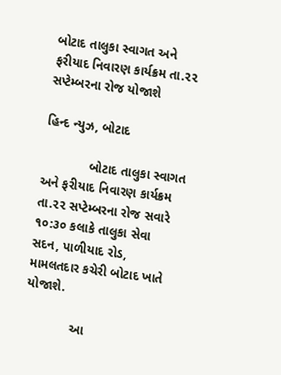બોટાદ તાલુકા સ્વાગત અને ફરીયાદ નિવારણ કાર્યક્રમ તા.૨૨ સપ્ટેમ્બરના રોજ યોજાશે

હિન્દ ન્યુઝ, બોટાદ

             બોટાદ તાલુકા સ્વાગત અને ફરીયાદ નિવારણ કાર્યક્રમ તા.૨૨ સપ્ટેમ્બરના રોજ સવારે ૧૦:૩૦ કલાકે તાલુકા સેવા સદન, પાળીયાદ રોડ, મામલતદાર કચેરી બોટાદ ખાતે યોજાશે.

             આ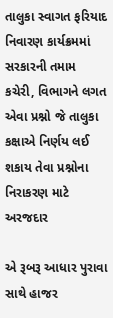તાલુકા સ્વાગત ફરિયાદ નિવારણ કાર્યક્રમમાં સરકારની તમામ કચેરી, વિભાગને લગત એવા પ્રશ્નો જે તાલુકા કક્ષાએ નિર્ણય લઈ શકાય તેવા પ્રશ્નોના નિરાકરણ માટે અરજદાર

એ રૂબરૂ આધાર પુરાવા સાથે હાજર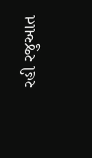રહી રજુઆત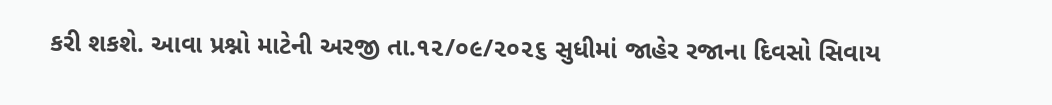કરી શકશે. આવા પ્રશ્નો માટેની અરજી તા.૧૨/૦૯/૨૦૨૬ સુધીમાં જાહેર રજાના દિવસો સિવાય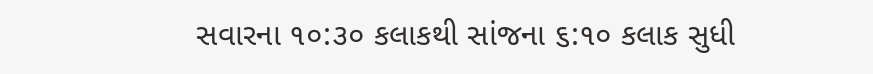સવારના ૧૦:૩૦ કલાકથી સાંજના ૬:૧૦ કલાક સુધી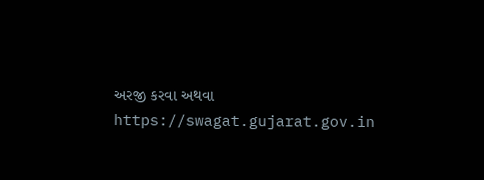અરજી કરવા અથવા https://swagat.gujarat.gov.in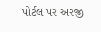પોર્ટલ પર અરજી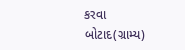કરવા બોટાદ(ગ્રામ્ય)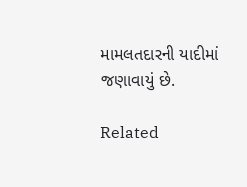મામલતદારની યાદીમાં જણાવાયું છે.

Related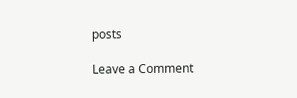posts

Leave a Comment